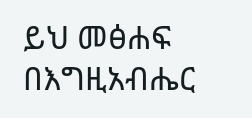ይህ መፅሐፍ በእግዚአብሔር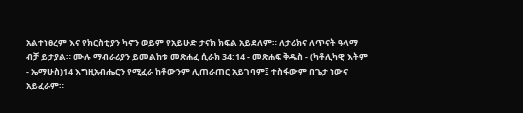አልተነፀረም እና የክርስቲያን ካኖን ወይም የአይሁድ ታናክ ክፍል አይደለም። ለታሪክና ለጥናት ዓላማ ብቻ ይታያል። ሙሉ ማብራሪያን ይመልከቱ መጽሐፈ ሲራክ 34:14 - መጽሐፍ ቅዱስ - (ካቶሊካዊ እትም - ኤማሁስ)14 እግዚአብሔርን የሚፈራ ከቶውንም ሊጠራጠር አይገባም፤ ተስፋውም በጌታ ነውና አይፈራም።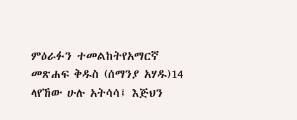ምዕራፉን ተመልከትየአማርኛ መጽሐፍ ቅዱስ (ሰማንያ አሃዱ)14 ላየኸው ሁሉ አትሳሳ፤ እጅህን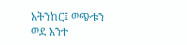አትንከር፤ ወጭቱን ወደ አንተ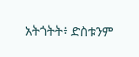አትጎትት፥ ድስቱንም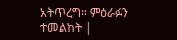አትጥረግ። ምዕራፉን ተመልከት |